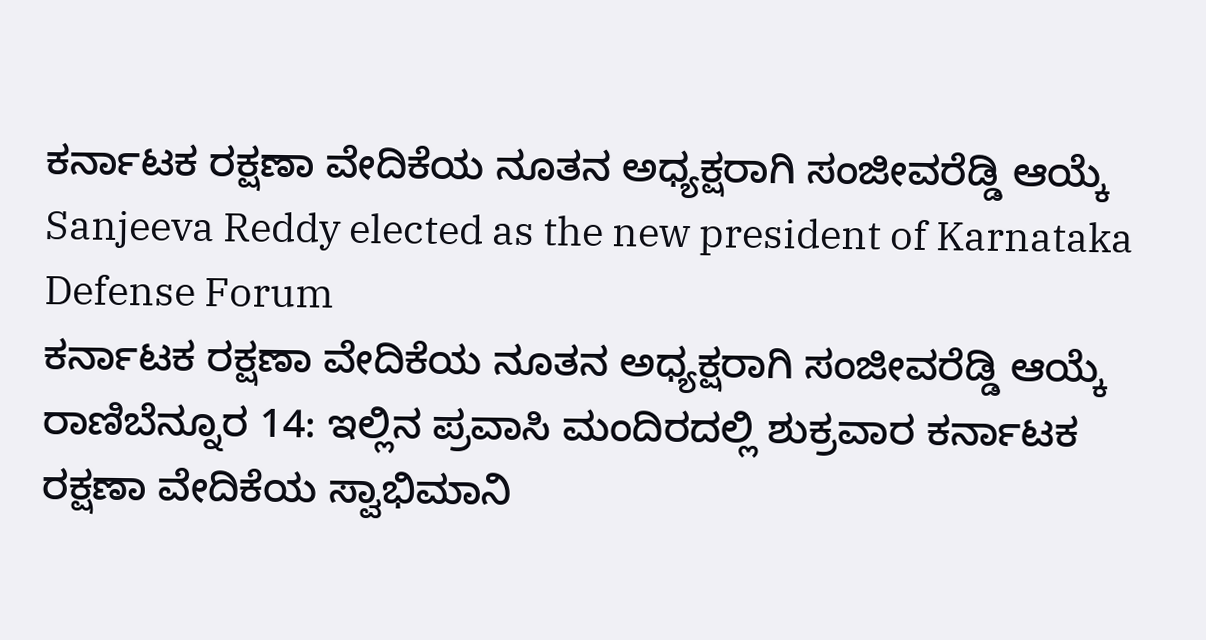ಕರ್ನಾಟಕ ರಕ್ಷಣಾ ವೇದಿಕೆಯ ನೂತನ ಅಧ್ಯಕ್ಷರಾಗಿ ಸಂಜೀವರೆಡ್ಡಿ ಆಯ್ಕೆ
Sanjeeva Reddy elected as the new president of Karnataka Defense Forum
ಕರ್ನಾಟಕ ರಕ್ಷಣಾ ವೇದಿಕೆಯ ನೂತನ ಅಧ್ಯಕ್ಷರಾಗಿ ಸಂಜೀವರೆಡ್ಡಿ ಆಯ್ಕೆ
ರಾಣಿಬೆನ್ನೂರ 14: ಇಲ್ಲಿನ ಪ್ರವಾಸಿ ಮಂದಿರದಲ್ಲಿ ಶುಕ್ರವಾರ ಕರ್ನಾಟಕ ರಕ್ಷಣಾ ವೇದಿಕೆಯ ಸ್ವಾಭಿಮಾನಿ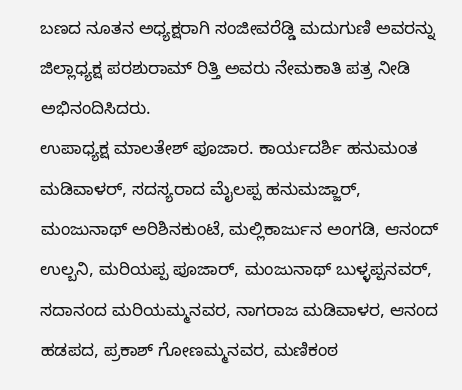ಬಣದ ನೂತನ ಅಧ್ಯಕ್ಷರಾಗಿ ಸಂಜೀವರೆಡ್ಡಿ ಮದುಗುಣಿ ಅವರನ್ನು ಜಿಲ್ಲಾಧ್ಯಕ್ಷ ಪರಶುರಾಮ್ ರಿತ್ತಿ ಅವರು ನೇಮಕಾತಿ ಪತ್ರ ನೀಡಿ ಅಭಿನಂದಿಸಿದರು.
ಉಪಾಧ್ಯಕ್ಷ ಮಾಲತೇಶ್ ಪೂಜಾರ. ಕಾರ್ಯದರ್ಶಿ ಹನುಮಂತ ಮಡಿವಾಳರ್, ಸದಸ್ಯರಾದ ಮೈಲಪ್ಪ ಹನುಮಜ್ಜಾರ್, ಮಂಜುನಾಥ್ ಅರಿಶಿನಕುಂಟೆ, ಮಲ್ಲಿಕಾರ್ಜುನ ಅಂಗಡಿ, ಆನಂದ್ ಉಲ್ಬನಿ, ಮರಿಯಪ್ಪ ಪೂಜಾರ್, ಮಂಜುನಾಥ್ ಬುಳ್ಳಪ್ಪನವರ್, ಸದಾನಂದ ಮರಿಯಮ್ಮನವರ, ನಾಗರಾಜ ಮಡಿವಾಳರ, ಆನಂದ ಹಡಪದ, ಪ್ರಕಾಶ್ ಗೋಣಮ್ಮನವರ, ಮಣಿಕಂಠ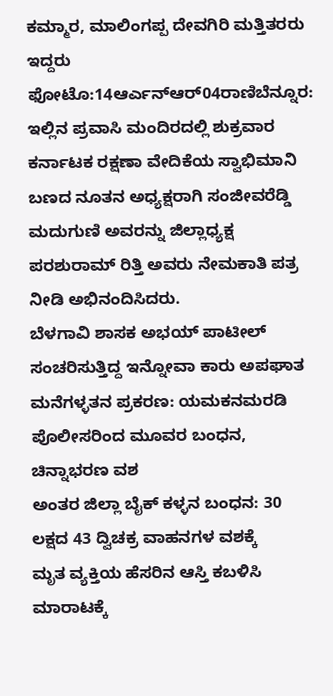ಕಮ್ಮಾರ, ಮಾಲಿಂಗಪ್ಪ ದೇವಗಿರಿ ಮತ್ತಿತರರು ಇದ್ದರು
ಫೋಟೊ:14ಆರ್ಎನ್ಆರ್04ರಾಣಿಬೆನ್ನೂರ: ಇಲ್ಲಿನ ಪ್ರವಾಸಿ ಮಂದಿರದಲ್ಲಿ ಶುಕ್ರವಾರ ಕರ್ನಾಟಕ ರಕ್ಷಣಾ ವೇದಿಕೆಯ ಸ್ವಾಭಿಮಾನಿ ಬಣದ ನೂತನ ಅಧ್ಯಕ್ಷರಾಗಿ ಸಂಜೀವರೆಡ್ಡಿ ಮದುಗುಣಿ ಅವರನ್ನು ಜಿಲ್ಲಾಧ್ಯಕ್ಷ ಪರಶುರಾಮ್ ರಿತ್ತಿ ಅವರು ನೇಮಕಾತಿ ಪತ್ರ ನೀಡಿ ಅಭಿನಂದಿಸಿದರು.
ಬೆಳಗಾವಿ ಶಾಸಕ ಅಭಯ್ ಪಾಟೀಲ್ ಸಂಚರಿಸುತ್ತಿದ್ದ ಇನ್ನೋವಾ ಕಾರು ಅಪಘಾತ
ಮನೆಗಳ್ಳತನ ಪ್ರಕರಣ: ಯಮಕನಮರಡಿ ಪೊಲೀಸರಿಂದ ಮೂವರ ಬಂಧನ, ಚಿನ್ನಾಭರಣ ವಶ
ಅಂತರ ಜಿಲ್ಲಾ ಬೈಕ್ ಕಳ್ಳನ ಬಂಧನ: 30 ಲಕ್ಷದ 43 ದ್ವಿಚಕ್ರ ವಾಹನಗಳ ವಶಕ್ಕೆ
ಮೃತ ವ್ಯಕ್ತಿಯ ಹೆಸರಿನ ಆಸ್ತಿ ಕಬಳಿಸಿ ಮಾರಾಟಕ್ಕೆ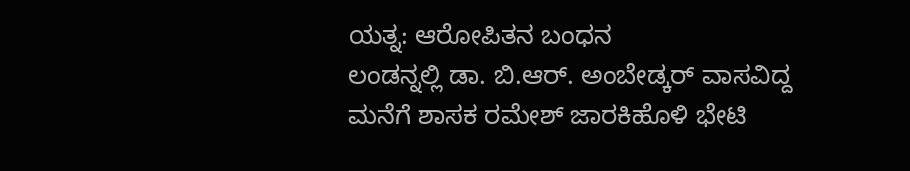ಯತ್ನ: ಆರೋಪಿತನ ಬಂಧನ
ಲಂಡನ್ನಲ್ಲಿ ಡಾ. ಬಿ.ಆರ್. ಅಂಬೇಡ್ಕರ್ ವಾಸವಿದ್ದ ಮನೆಗೆ ಶಾಸಕ ರಮೇಶ್ ಜಾರಕಿಹೊಳಿ ಭೇಟಿ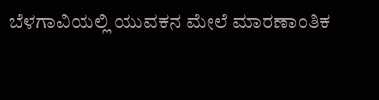ಬೆಳಗಾವಿಯಲ್ಲಿ ಯುವಕನ ಮೇಲೆ ಮಾರಣಾಂತಿಕ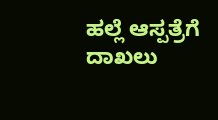ಹಲ್ಲೆ ಆಸ್ಪತ್ರೆಗೆ ದಾಖಲು